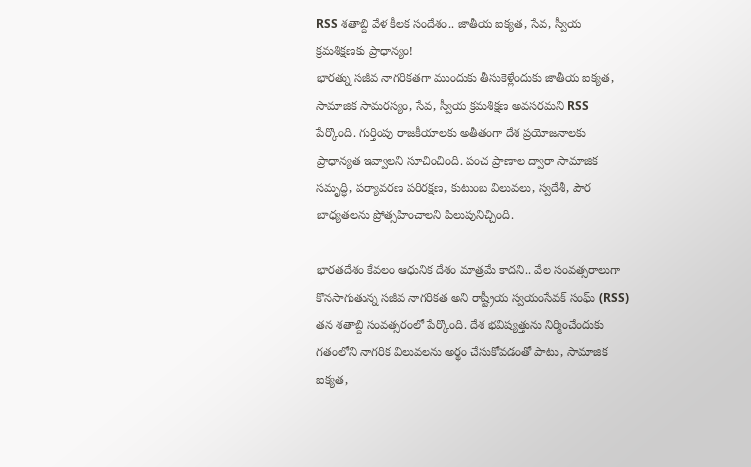RSS శతాబ్ది వేళ కీలక సందేశం.. జాతీయ ఐక్యత, సేవ, స్వీయ క్రమశిక్షణకు ప్రాధాన్యం!
భారత్ను సజీవ నాగరికతగా ముందుకు తీసుకెళ్లేందుకు జాతీయ ఐక్యత, సామాజిక సామరస్యం, సేవ, స్వీయ క్రమశిక్షణ అవసరమని RSS పేర్కొంది. గుర్తింపు రాజకీయాలకు అతీతంగా దేశ ప్రయోజనాలకు ప్రాధాన్యత ఇవ్వాలని సూచించింది. పంచ ప్రాణాల ద్వారా సామాజిక సమృద్ధి, పర్యావరణ పరిరక్షణ, కుటుంబ విలువలు, స్వదేశీ, పౌర బాధ్యతలను ప్రోత్సహించాలని పిలుపునిచ్చింది.

భారతదేశం కేవలం ఆధునిక దేశం మాత్రమే కాదని.. వేల సంవత్సరాలుగా కొనసాగుతున్న సజీవ నాగరికత అని రాష్ట్రీయ స్వయంసేవక్ సంఘ్ (RSS) తన శతాబ్ది సంవత్సరంలో పేర్కొంది. దేశ భవిష్యత్తును నిర్మించేందుకు గతంలోని నాగరిక విలువలను అర్థం చేసుకోవడంతో పాటు, సామాజిక ఐక్యత,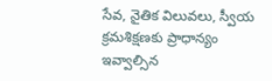సేవ, నైతిక విలువలు, స్వీయ క్రమశిక్షణకు ప్రాధాన్యం ఇవ్వాల్సిన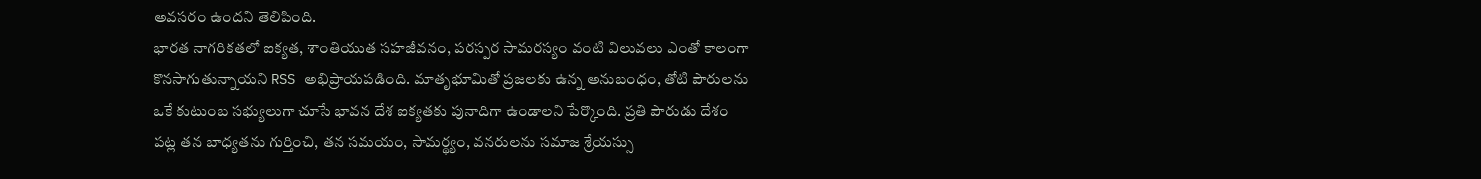అవసరం ఉందని తెలిపింది.
భారత నాగరికతలో ఐక్యత, శాంతియుత సహజీవనం, పరస్పర సామరస్యం వంటి విలువలు ఎంతో కాలంగా కొనసాగుతున్నాయని RSS అభిప్రాయపడింది. మాతృభూమితో ప్రజలకు ఉన్న అనుబంధం, తోటి పౌరులను ఒకే కుటుంబ సభ్యులుగా చూసే భావన దేశ ఐక్యతకు పునాదిగా ఉండాలని పేర్కొంది. ప్రతి పౌరుడు దేశం పట్ల తన బాధ్యతను గుర్తించి, తన సమయం, సామర్థ్యం, వనరులను సమాజ శ్రేయస్సు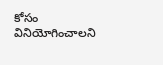కోసం వినియోగించాలని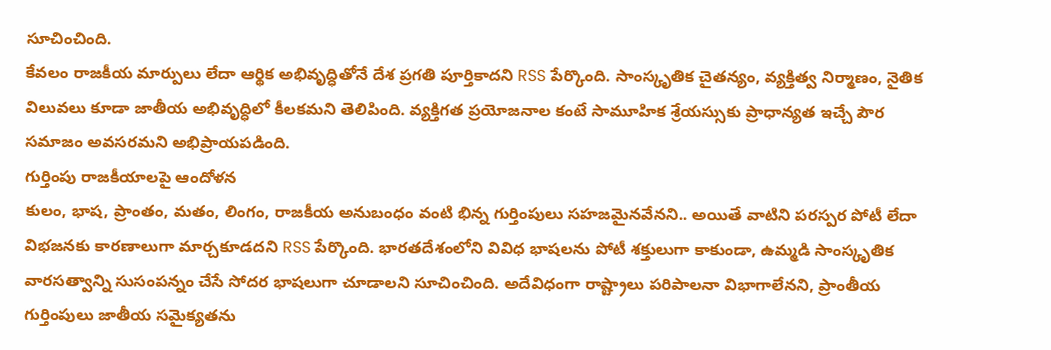సూచించింది.
కేవలం రాజకీయ మార్పులు లేదా ఆర్థిక అభివృద్ధితోనే దేశ ప్రగతి పూర్తికాదని RSS పేర్కొంది. సాంస్కృతిక చైతన్యం, వ్యక్తిత్వ నిర్మాణం, నైతిక విలువలు కూడా జాతీయ అభివృద్ధిలో కీలకమని తెలిపింది. వ్యక్తిగత ప్రయోజనాల కంటే సామూహిక శ్రేయస్సుకు ప్రాధాన్యత ఇచ్చే పౌర సమాజం అవసరమని అభిప్రాయపడింది.
గుర్తింపు రాజకీయాలపై ఆందోళన
కులం, భాష, ప్రాంతం, మతం, లింగం, రాజకీయ అనుబంధం వంటి భిన్న గుర్తింపులు సహజమైనవేనని.. అయితే వాటిని పరస్పర పోటీ లేదా విభజనకు కారణాలుగా మార్చకూడదని RSS పేర్కొంది. భారతదేశంలోని వివిధ భాషలను పోటీ శక్తులుగా కాకుండా, ఉమ్మడి సాంస్కృతిక వారసత్వాన్ని సుసంపన్నం చేసే సోదర భాషలుగా చూడాలని సూచించింది. అదేవిధంగా రాష్ట్రాలు పరిపాలనా విభాగాలేనని, ప్రాంతీయ గుర్తింపులు జాతీయ సమైక్యతను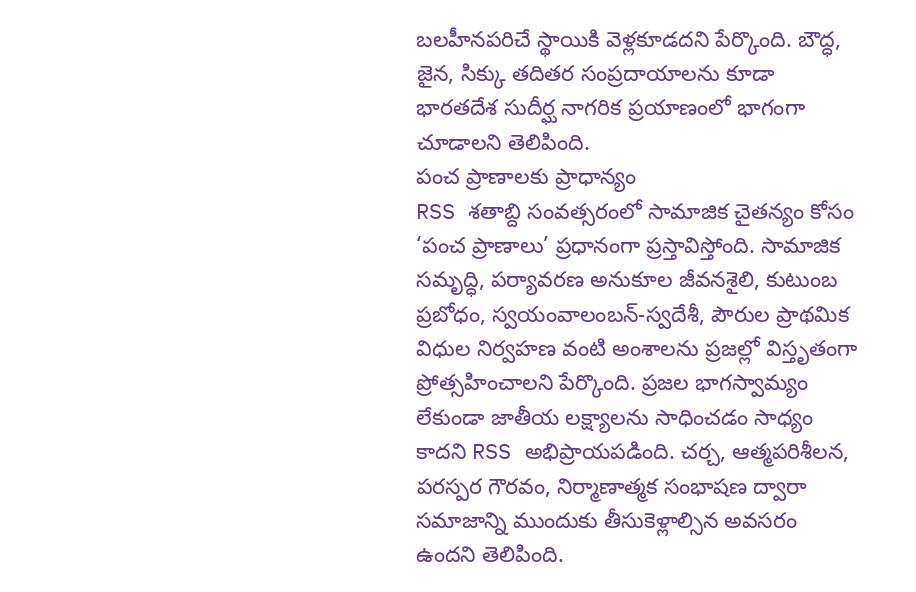బలహీనపరిచే స్థాయికి వెళ్లకూడదని పేర్కొంది. బౌద్ధ, జైన, సిక్కు తదితర సంప్రదాయాలను కూడా భారతదేశ సుదీర్ఘ నాగరిక ప్రయాణంలో భాగంగా చూడాలని తెలిపింది.
పంచ ప్రాణాలకు ప్రాధాన్యం
RSS శతాబ్ది సంవత్సరంలో సామాజిక చైతన్యం కోసం ‘పంచ ప్రాణాలు’ ప్రధానంగా ప్రస్తావిస్తోంది. సామాజిక సమృద్ధి, పర్యావరణ అనుకూల జీవనశైలి, కుటుంబ ప్రబోధం, స్వయంవాలంబన్-స్వదేశీ, పౌరుల ప్రాథమిక విధుల నిర్వహణ వంటి అంశాలను ప్రజల్లో విస్తృతంగా ప్రోత్సహించాలని పేర్కొంది. ప్రజల భాగస్వామ్యం లేకుండా జాతీయ లక్ష్యాలను సాధించడం సాధ్యం కాదని RSS అభిప్రాయపడింది. చర్చ, ఆత్మపరిశీలన, పరస్పర గౌరవం, నిర్మాణాత్మక సంభాషణ ద్వారా సమాజాన్ని ముందుకు తీసుకెళ్లాల్సిన అవసరం ఉందని తెలిపింది.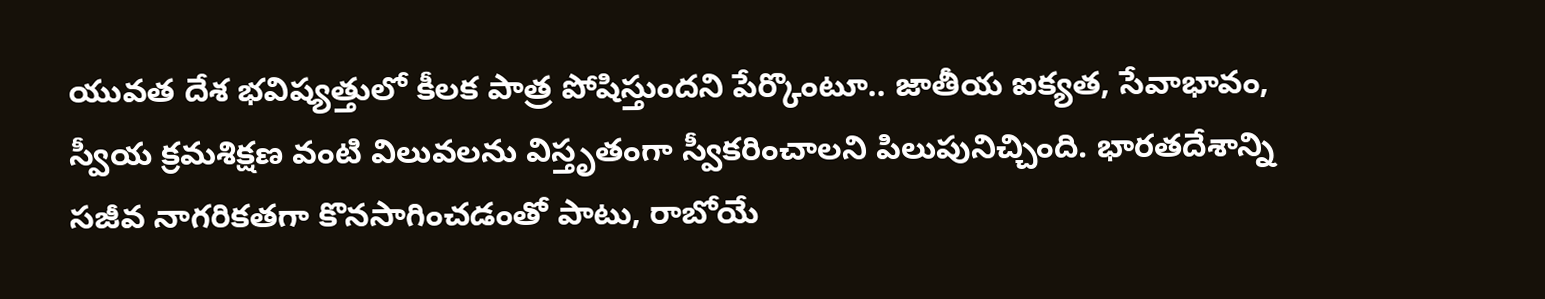యువత దేశ భవిష్యత్తులో కీలక పాత్ర పోషిస్తుందని పేర్కొంటూ.. జాతీయ ఐక్యత, సేవాభావం, స్వీయ క్రమశిక్షణ వంటి విలువలను విస్తృతంగా స్వీకరించాలని పిలుపునిచ్చింది. భారతదేశాన్ని సజీవ నాగరికతగా కొనసాగించడంతో పాటు, రాబోయే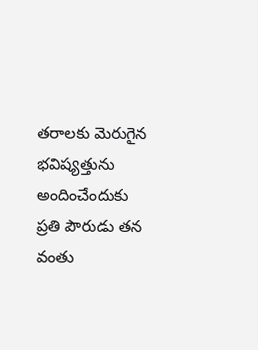తరాలకు మెరుగైన భవిష్యత్తును అందించేందుకు ప్రతి పౌరుడు తన వంతు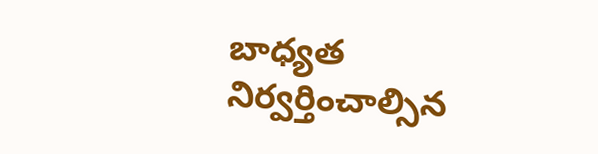బాధ్యత నిర్వర్తించాల్సిన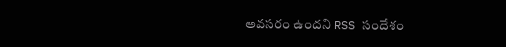అవసరం ఉందని RSS సందేశం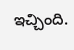ఇచ్చింది.